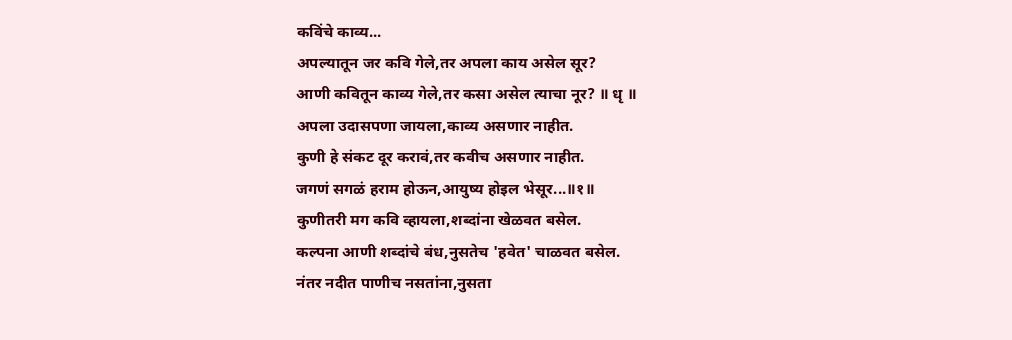कविंचे काव्य...
अपल्यातून जर कवि गेले,तर अपला काय असेल सूर?
आणी कवितून काव्य गेले,तर कसा असेल त्याचा नूर? ॥ धृ ॥
अपला उदासपणा जायला,काव्य असणार नाहीत.
कुणी हे संकट दूर करावं,तर कवीच असणार नाहीत.
जगणं सगळं हराम होऊन,आयुष्य होइल भेसूर...॥१॥
कुणीतरी मग कवि व्हायला,शब्दांना खेळवत बसेल.
कल्पना आणी शब्दांचे बंध,नुसतेच 'हवेत' चाळवत बसेल.
नंतर नदीत पाणीच नसतांना,नुसता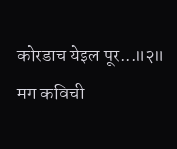कोरडाच येइल पूर...॥२॥
मग कविची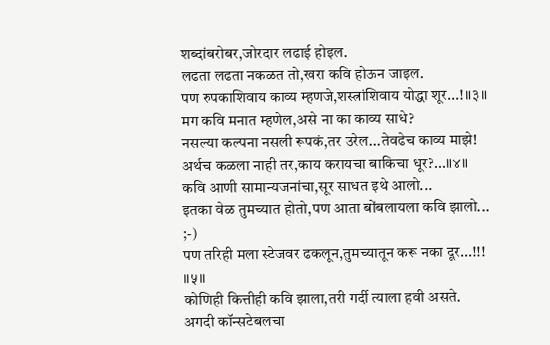शब्दांबरोबर,जोरदार लढाई होइल.
लढता लढता नकळत तो,खरा कवि होऊन जाइल.
पण रुपकाशिवाय काव्य म्हणजे,शस्त्रांशिवाय योद्धा शूर...!॥३॥
मग कवि मनात म्हणेल,असे ना का काव्य साधे?
नसल्या कल्पना नसली रूपकं,तर उरेल...तेवढेच काव्य माझे!
अर्थच कळला नाही तर,काय करायचा बाकिचा धूर?...॥४॥
कवि आणी सामान्यजनांचा,सूर साधत इथे आलो...
इतका वेळ तुमच्यात होतो,पण आता बोंबलायला कवि झालो... ;-)
पण तरिही मला स्टेजवर ढकलून,तुमच्यातून करू नका दूर...!!! ॥५॥
कोणिही कित्तीही कवि झाला,तरी गर्दी त्याला हवी असते.
अगदी कॉन्सटेबलचा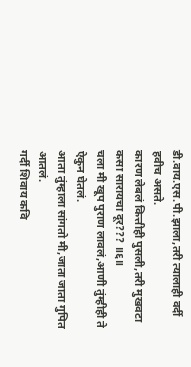डी.वाय.एस.पी.झाला,तरी त्यालाही वर्दी हवीच असते.
कारण लेबलं कित्तीही पुसली,तरी मुखवटा कसा सारायचा दूर??? ॥६॥
चला मी खूप पुराण लावलं,आणी तुंम्हीही ते ऐकुन घेतलं.
आता तुंम्हाला सांगतो मी,जाता जाता गुपित आतलं.
गर्दी शिवाय कवि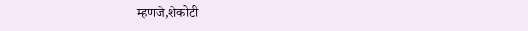म्हणजे,शेकोटी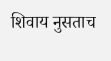शिवाय नुसताच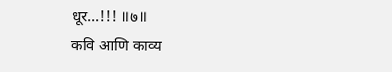धूर...!!! ॥७॥
कवि आणि काव्य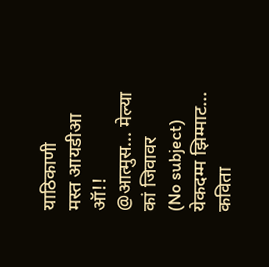याठिकाणी
मस्त आयडीआ
ऑ!!
@आत्मुस... मेल्या कां जिवावर
(No subject)
येकदम्म झिम्माट...
कविता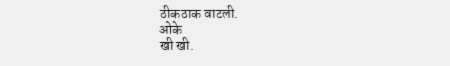ठीकठाक वाटली.
ओके
खी खी.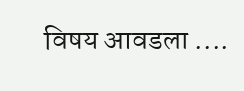विषय आवडला ....